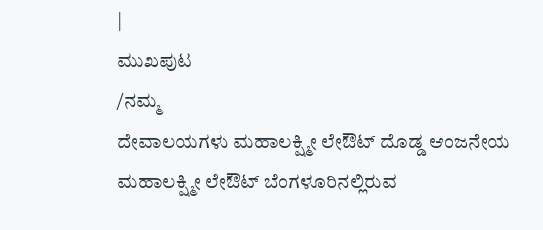|
ಮುಖಪುಟ
/ನಮ್ಮ
ದೇವಾಲಯಗಳು ಮಹಾಲಕ್ಷ್ಮೀ ಲೇಔಟ್ ದೊಡ್ಡ ಆಂಜನೇಯ
ಮಹಾಲಕ್ಷ್ಮೀ ಲೇಔಟ್ ಬೆಂಗಳೂರಿನಲ್ಲಿರುವ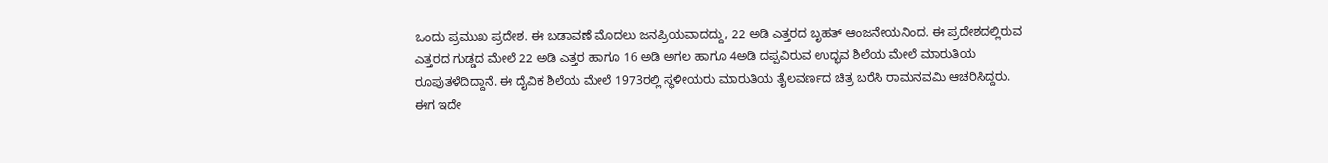ಒಂದು ಪ್ರಮುಖ ಪ್ರದೇಶ. ಈ ಬಡಾವಣೆ ಮೊದಲು ಜನಪ್ರಿಯವಾದದ್ದು, 22 ಅಡಿ ಎತ್ತರದ ಬೃಹತ್ ಆಂಜನೇಯನಿಂದ. ಈ ಪ್ರದೇಶದಲ್ಲಿರುವ ಎತ್ತರದ ಗುಡ್ಡದ ಮೇಲೆ 22 ಅಡಿ ಎತ್ತರ ಹಾಗೂ 16 ಅಡಿ ಅಗಲ ಹಾಗೂ 4ಅಡಿ ದಪ್ಪವಿರುವ ಉದ್ಭವ ಶಿಲೆಯ ಮೇಲೆ ಮಾರುತಿಯ ರೂಪುತಳೆದಿದ್ದಾನೆ. ಈ ದೈವಿಕ ಶಿಲೆಯ ಮೇಲೆ 1973ರಲ್ಲಿ ಸ್ಥಳೀಯರು ಮಾರುತಿಯ ತೈಲವರ್ಣದ ಚಿತ್ರ ಬರೆಸಿ ರಾಮನವಮಿ ಆಚರಿಸಿದ್ದರು. ಈಗ ಇದೇ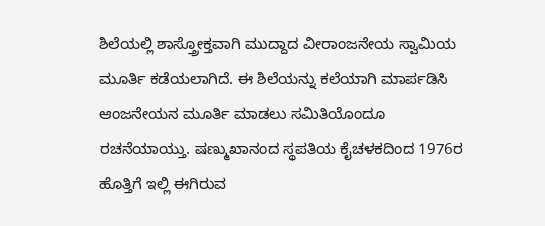ಶಿಲೆಯಲ್ಲಿ ಶಾಸ್ತ್ರೋಕ್ತವಾಗಿ ಮುದ್ದಾದ ವೀರಾಂಜನೇಯ ಸ್ವಾಮಿಯ ಮೂರ್ತಿ ಕಡೆಯಲಾಗಿದೆ. ಈ ಶಿಲೆಯನ್ನು ಕಲೆಯಾಗಿ ಮಾರ್ಪಡಿಸಿ ಆಂಜನೇಯನ ಮೂರ್ತಿ ಮಾಡಲು ಸಮಿತಿಯೊಂದೂ ರಚನೆಯಾಯ್ತು. ಷಣ್ಮುಖಾನಂದ ಸ್ಥಪತಿಯ ಕೈಚಳಕದಿಂದ 1976ರ ಹೊತ್ತಿಗೆ ಇಲ್ಲಿ ಈಗಿರುವ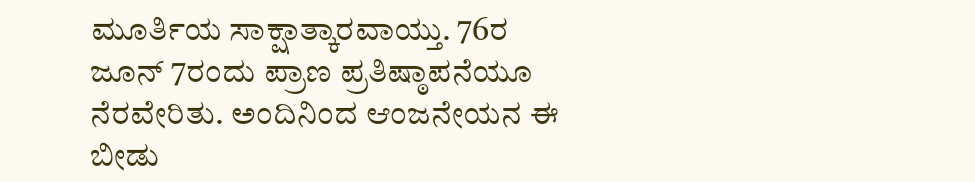ಮೂರ್ತಿಯ ಸಾಕ್ಷಾತ್ಕಾರವಾಯ್ತು. 76ರ ಜೂನ್ 7ರಂದು ಪ್ರಾಣ ಪ್ರತಿಷ್ಠಾಪನೆಯೂ ನೆರವೇರಿತು. ಅಂದಿನಿಂದ ಆಂಜನೇಯನ ಈ ಬೀಡು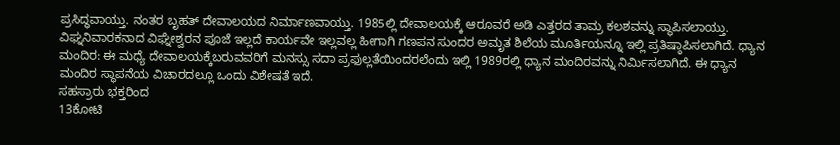ಪ್ರಸಿದ್ಧವಾಯ್ತು. ನಂತರ ಬೃಹತ್ ದೇವಾಲಯದ ನಿರ್ಮಾಣವಾಯ್ತು. 1985ಲ್ಲಿ ದೇವಾಲಯಕ್ಕೆ ಆರೂವರೆ ಅಡಿ ಎತ್ತರದ ತಾಮ್ರ ಕಲಶವನ್ನು ಸ್ಥಾಪಿಸಲಾಯ್ತು.
ವಿಘ್ನನಿವಾರಕನಾದ ವಿಘ್ನೇಶ್ವರನ ಪೂಜೆ ಇಲ್ಲದೆ ಕಾರ್ಯವೇ ಇಲ್ಲವಲ್ಲ ಹೀಗಾಗಿ ಗಣಪನ ಸುಂದರ ಅಮೃತ ಶಿಲೆಯ ಮೂರ್ತಿಯನ್ನೂ ಇಲ್ಲಿ ಪ್ರತಿಷ್ಠಾಪಿಸಲಾಗಿದೆ. ಧ್ಯಾನ ಮಂದಿರ: ಈ ಮಧ್ಯೆ ದೇವಾಲಯಕ್ಕೆಬರುವವರಿಗೆ ಮನಸ್ಸು ಸದಾ ಪ್ರಫುಲ್ಲತೆಯಿಂದರಲೆಂದು ಇಲ್ಲಿ 1989ರಲ್ಲಿ ಧ್ಯಾನ ಮಂದಿರವನ್ನು ನಿರ್ಮಿಸಲಾಗಿದೆ. ಈ ಧ್ಯಾನ ಮಂದಿರ ಸ್ಥಾಪನೆಯ ವಿಚಾರದಲ್ಲೂ ಒಂದು ವಿಶೇಷತೆ ಇದೆ.
ಸಹಸ್ರಾರು ಭಕ್ತರಿಂದ
13ಕೋಟಿ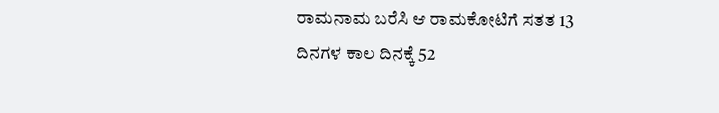ರಾಮನಾಮ ಬರೆಸಿ ಆ ರಾಮಕೋಟಿಗೆ ಸತತ 13
ದಿನಗಳ ಕಾಲ ದಿನಕ್ಕೆ 52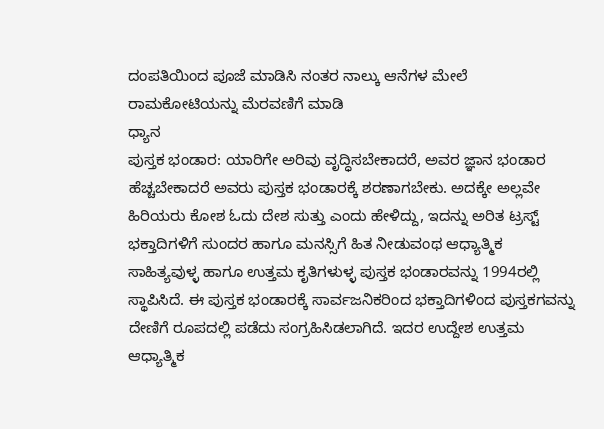ದಂಪತಿಯಿಂದ ಪೂಜೆ ಮಾಡಿಸಿ ನಂತರ ನಾಲ್ಕು ಆನೆಗಳ ಮೇಲೆ ರಾಮಕೋಟಿಯನ್ನು ಮೆರವಣಿಗೆ ಮಾಡಿ
ಧ್ಯಾನ
ಪುಸ್ತಕ ಭಂಡಾರ: ಯಾರಿಗೇ ಅರಿವು ವೃದ್ಧಿಸಬೇಕಾದರೆ, ಅವರ ಜ್ಞಾನ ಭಂಡಾರ ಹೆಚ್ಚಬೇಕಾದರೆ ಅವರು ಪುಸ್ತಕ ಭಂಡಾರಕ್ಕೆ ಶರಣಾಗಬೇಕು. ಅದಕ್ಕೇ ಅಲ್ಲವೇ ಹಿರಿಯರು ಕೋಶ ಓದು ದೇಶ ಸುತ್ತು ಎಂದು ಹೇಳಿದ್ದು, ಇದನ್ನು ಅರಿತ ಟ್ರಸ್ಟ್ ಭಕ್ತಾದಿಗಳಿಗೆ ಸುಂದರ ಹಾಗೂ ಮನಸ್ಸಿಗೆ ಹಿತ ನೀಡುವಂಥ ಆಧ್ಯಾತ್ಮಿಕ ಸಾಹಿತ್ಯವುಳ್ಳ ಹಾಗೂ ಉತ್ತಮ ಕೃತಿಗಳುಳ್ಳ ಪುಸ್ತಕ ಭಂಡಾರವನ್ನು 1994ರಲ್ಲಿ ಸ್ಥಾಪಿಸಿದೆ. ಈ ಪುಸ್ತಕ ಭಂಡಾರಕ್ಕೆ ಸಾರ್ವಜನಿಕರಿಂದ ಭಕ್ತಾದಿಗಳಿಂದ ಪುಸ್ತಕಗವನ್ನು ದೇಣಿಗೆ ರೂಪದಲ್ಲಿ ಪಡೆದು ಸಂಗ್ರಹಿಸಿಡಲಾಗಿದೆ. ಇದರ ಉದ್ದೇಶ ಉತ್ತಮ ಆಧ್ಯಾತ್ಮಿಕ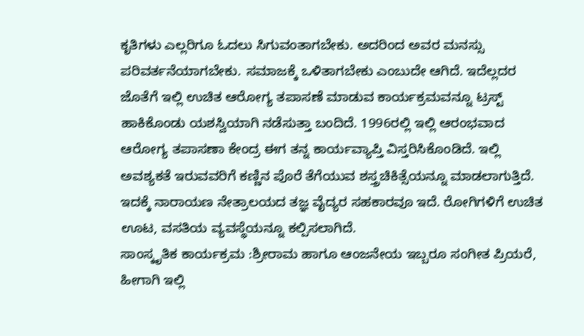ಕೃತಿಗಳು ಎಲ್ಲರಿಗೂ ಓದಲು ಸಿಗುವಂತಾಗಬೇಕು. ಅದರಿಂದ ಅವರ ಮನಸ್ಸು ಪರಿವರ್ತನೆಯಾಗಬೇಕು. ಸಮಾಜಕ್ಕೆ ಒಳಿತಾಗಬೇಕು ಎಂಬುದೇ ಆಗಿದೆ. ಇದೆಲ್ಲದರ ಜೊತೆಗೆ ಇಲ್ಲಿ ಉಚಿತ ಆರೋಗ್ಯ ತಪಾಸಣೆ ಮಾಡುವ ಕಾರ್ಯಕ್ರಮವನ್ನೂ ಟ್ರಸ್ಟ್ ಹಾಕಿಕೊಂಡು ಯಶಸ್ವಿಯಾಗಿ ನಡೆಸುತ್ತಾ ಬಂದಿದೆ. 1996ರಲ್ಲಿ ಇಲ್ಲಿ ಆರಂಭವಾದ ಆರೋಗ್ಯ ತಪಾಸಣಾ ಕೇಂದ್ರ ಈಗ ತನ್ನ ಕಾರ್ಯವ್ಯಾಪ್ತಿ ವಿಸ್ತರಿಸಿಕೊಂಡಿದೆ. ಇಲ್ಲಿ ಅವಶ್ಯಕತೆ ಇರುವವರಿಗೆ ಕಣ್ಣಿನ ಪೊರೆ ತೆಗೆಯುವ ಶಸ್ತ್ರಚಿಕಿತ್ಸೆಯನ್ನೂ ಮಾಡಲಾಗುತ್ತಿದೆ. ಇದಕ್ಕೆ ನಾರಾಯಣ ನೇತ್ರಾಲಯದ ತಜ್ಞ ವೈದ್ಯರ ಸಹಕಾರವೂ ಇದೆ. ರೋಗಿಗಳಿಗೆ ಉಚಿತ ಊಟ, ವಸತಿಯ ವ್ಯವಸ್ಥೆಯನ್ನೂ ಕಲ್ಪಿಸಲಾಗಿದೆ.
ಸಾಂಸ್ಕೃತಿಕ ಕಾರ್ಯಕ್ರಮ :ಶ್ರೀರಾಮ ಹಾಗೂ ಆಂಜನೇಯ ಇಬ್ಬರೂ ಸಂಗೀತ ಪ್ರಿಯರೆ, ಹೀಗಾಗಿ ಇಲ್ಲಿ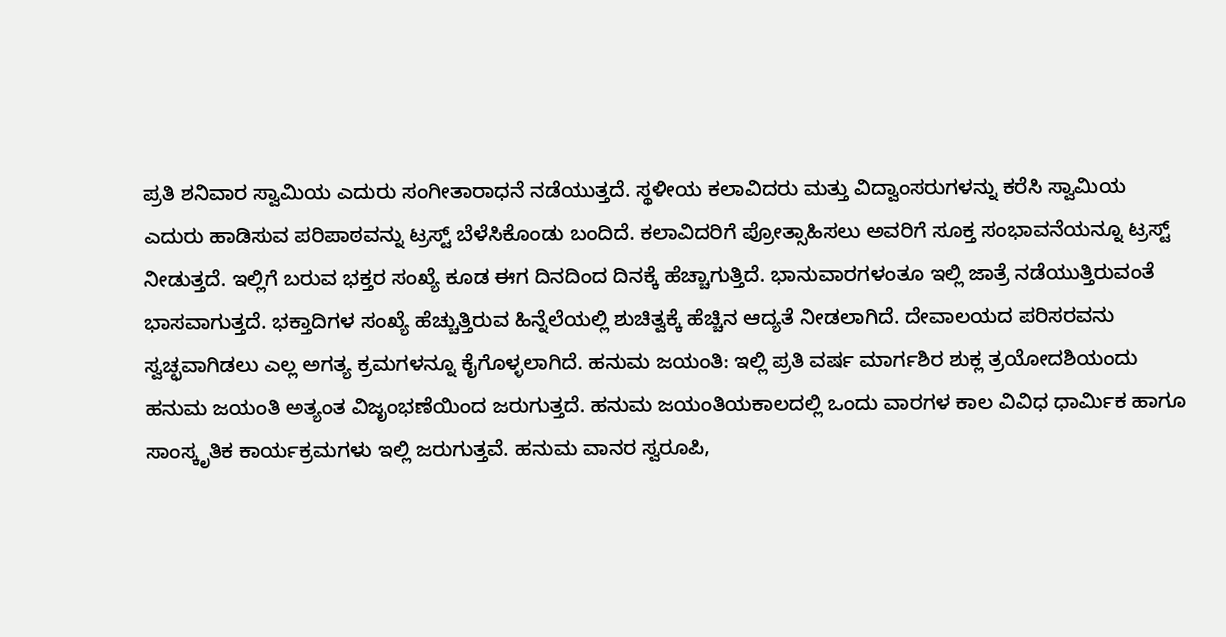ಪ್ರತಿ ಶನಿವಾರ ಸ್ವಾಮಿಯ ಎದುರು ಸಂಗೀತಾರಾಧನೆ ನಡೆಯುತ್ತದೆ. ಸ್ಥಳೀಯ ಕಲಾವಿದರು ಮತ್ತು ವಿದ್ವಾಂಸರುಗಳನ್ನು ಕರೆಸಿ ಸ್ವಾಮಿಯ ಎದುರು ಹಾಡಿಸುವ ಪರಿಪಾಠವನ್ನು ಟ್ರಸ್ಟ್ ಬೆಳೆಸಿಕೊಂಡು ಬಂದಿದೆ. ಕಲಾವಿದರಿಗೆ ಪ್ರೋತ್ಸಾಹಿಸಲು ಅವರಿಗೆ ಸೂಕ್ತ ಸಂಭಾವನೆಯನ್ನೂ ಟ್ರಸ್ಟ್ ನೀಡುತ್ತದೆ. ಇಲ್ಲಿಗೆ ಬರುವ ಭಕ್ತರ ಸಂಖ್ಯೆ ಕೂಡ ಈಗ ದಿನದಿಂದ ದಿನಕ್ಕೆ ಹೆಚ್ಚಾಗುತ್ತಿದೆ. ಭಾನುವಾರಗಳಂತೂ ಇಲ್ಲಿ ಜಾತ್ರೆ ನಡೆಯುತ್ತಿರುವಂತೆ ಭಾಸವಾಗುತ್ತದೆ. ಭಕ್ತಾದಿಗಳ ಸಂಖ್ಯೆ ಹೆಚ್ಚುತ್ತಿರುವ ಹಿನ್ನೆಲೆಯಲ್ಲಿ ಶುಚಿತ್ವಕ್ಕೆ ಹೆಚ್ಚಿನ ಆದ್ಯತೆ ನೀಡಲಾಗಿದೆ. ದೇವಾಲಯದ ಪರಿಸರವನು ಸ್ವಚ್ಛವಾಗಿಡಲು ಎಲ್ಲ ಅಗತ್ಯ ಕ್ರಮಗಳನ್ನೂ ಕೈಗೊಳ್ಳಲಾಗಿದೆ. ಹನುಮ ಜಯಂತಿ: ಇಲ್ಲಿ ಪ್ರತಿ ವರ್ಷ ಮಾರ್ಗಶಿರ ಶುಕ್ಲ ತ್ರಯೋದಶಿಯಂದು ಹನುಮ ಜಯಂತಿ ಅತ್ಯಂತ ವಿಜೃಂಭಣೆಯಿಂದ ಜರುಗುತ್ತದೆ. ಹನುಮ ಜಯಂತಿಯಕಾಲದಲ್ಲಿ ಒಂದು ವಾರಗಳ ಕಾಲ ವಿವಿಧ ಧಾರ್ಮಿಕ ಹಾಗೂ ಸಾಂಸ್ಕೃತಿಕ ಕಾರ್ಯಕ್ರಮಗಳು ಇಲ್ಲಿ ಜರುಗುತ್ತವೆ. ಹನುಮ ವಾನರ ಸ್ವರೂಪಿ,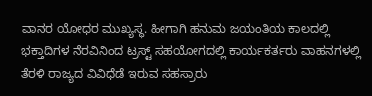ವಾನರ ಯೋಧರ ಮುಖ್ಯಸ್ಥ. ಹೀಗಾಗಿ ಹನುಮ ಜಯಂತಿಯ ಕಾಲದಲ್ಲಿ ಭಕ್ತಾದಿಗಳ ನೆರವಿನಿಂದ ಟ್ರಸ್ಟ್ ಸಹಯೋಗದಲ್ಲಿ ಕಾರ್ಯಕರ್ತರು ವಾಹನಗಳಲ್ಲಿ ತೆರಳಿ ರಾಜ್ಯದ ವಿವಿಧೆಡೆ ಇರುವ ಸಹಸ್ರಾರು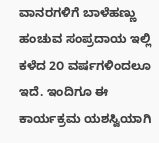ವಾನರಗಳಿಗೆ ಬಾಳೆಹಣ್ಣು ಹಂಚುವ ಸಂಪ್ರದಾಯ ಇಲ್ಲಿ ಕಳೆದ 2೦ ವರ್ಷಗಳಿಂದಲೂ ಇದೆ. ಇಂದಿಗೂ ಈ ಕಾರ್ಯಕ್ರಮ ಯಶಸ್ವಿಯಾಗಿ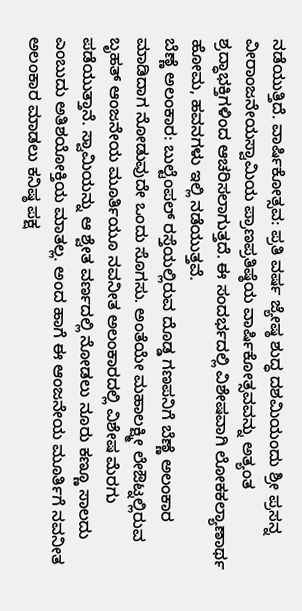ನಡೆಯುತ್ತಿದೆ. ವಾರ್ಷಿಕೋತ್ಸವ: ಪ್ರತಿ ವರ್ಷ ಜ್ಯೇಷ್ಠ ಶುದ್ಧ ದಶಮಿಯಂದು ಶ್ರೀ ಪ್ರಸನ್ನ ವೀರಾಂಜನೇಯಸ್ವಾಮಿಯ ಪ್ರಾಣಪ್ರತಿಷ್ಠೆಯ ವಾರ್ಷಿಕೋತ್ಸವವನ್ನು ಅತ್ಯಂತ ಶ್ರದ್ಧಾಭಕ್ತಿಗಳಿಂದ ಆಚರಿಸಲಾಗುತ್ತದೆ. ಈ ಸಂದರ್ಭದಲ್ಲಿ ವಿಶೇಷವಾಗಿ ಲೋಕಕಲ್ಯಾಣಾರ್ಥ ಹೋಮ, ಹವನಗಳು ಇಲ್ಲಿ ನಡೆಯುತ್ತವೆ.
ಬೆಣ್ಣೆ ಅಲಂಕಾರ: ಬುಲ್ಟೆಂಪಲ್ ರಸ್ತೆಯಲ್ಲಿರುವ ದೊಡ್ಡ ಗಣಪನಿಗೆ ಬೆಣ್ಣೆ ಅಲಂಕಾರ ಮಾಡಿದಾಗ ನೋಡುವುದೇ ಒಂದು ಸೊಗಸು. ಅಂತೆಯೇ ಮಹಾಲಕ್ಷ್ಮೀ ಲೇಔಟ್ನಲ್ಲಿರುವ ಬೃಹತ್ ಆಂಜನೇಯ ಮೂರ್ತಿಯೂ ನವನೀತ ಅಲಂಕಾರದಲ್ಲಿ ವಿಶೇಷ ಮೆರಗು ಪಡೆಯುತ್ತಾನೆ. ಸ್ವಾಮಿಯನ್ನು ಆ ಶ್ವೇತ ವರ್ಣದಲ್ಲಿ ನೋಡಲು ನೂರು ಕಣ್ಣೂ ಸಾಲದು ಎಂಬುದು ಅತಿಶಯೋಕ್ತಿಯ ಮಾತಲ್ಲ. ಅಂದ ಹಾಗೆ ಈ ಆಂಜನೇಯ ಮೂರ್ತಿಗೆ ನವನೀತ ಅಲಂಕಾರ ಮಾಡಲು ಕನಿಷ್ಠ ಪಕ್ಷ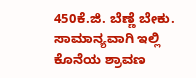450ಕೆ.ಜಿ. ಬೆಣ್ಣೆ ಬೇಕು. ಸಾಮಾನ್ಯವಾಗಿ ಇಲ್ಲಿ ಕೊನೆಯ ಶ್ರಾವಣ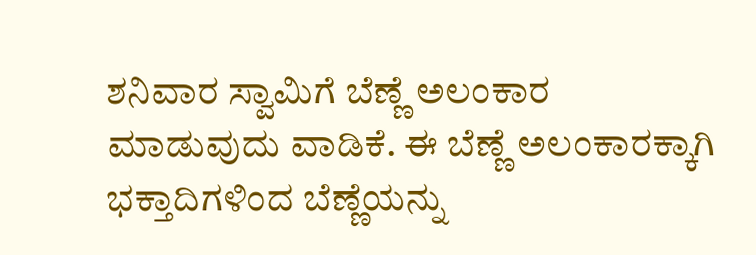ಶನಿವಾರ ಸ್ವಾಮಿಗೆ ಬೆಣ್ಣೆ ಅಲಂಕಾರ ಮಾಡುವುದು ವಾಡಿಕೆ. ಈ ಬೆಣ್ಣೆ ಅಲಂಕಾರಕ್ಕಾಗಿ ಭಕ್ತಾದಿಗಳಿಂದ ಬೆಣ್ಣೆಯನ್ನು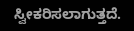ಸ್ವೀಕರಿಸಲಾಗುತ್ತದೆ.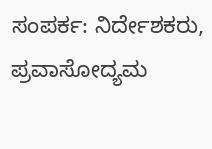ಸಂಪರ್ಕ: ನಿರ್ದೇಶಕರು, ಪ್ರವಾಸೋದ್ಯಮ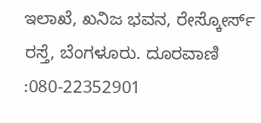ಇಲಾಖೆ, ಖನಿಜ ಭವನ, ರೇಸ್ಕೋರ್ಸ್ ರಸ್ತೆ, ಬೆಂಗಳೂರು. ದೂರವಾಣಿ :080-22352901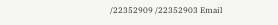/22352909 /22352903 Email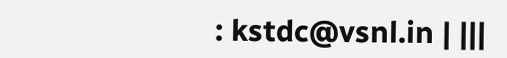: kstdc@vsnl.in | |||